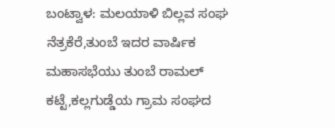ಬಂಟ್ವಾಳ: ಮಲಯಾಳಿ ಬಿಲ್ಲವ ಸಂಘ ನೆತ್ರಕೆರೆ,ತುಂಬೆ ಇದರ ವಾರ್ಷಿಕ ಮಹಾಸಭೆಯು ತುಂಬೆ ರಾಮಲ್ ಕಟ್ಟೆ,ಕಲ್ಲಗುಡ್ಡೆಯ ಗ್ರಾಮ ಸಂಘದ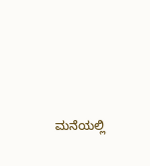ಮನೆಯಲ್ಲಿ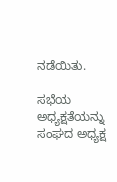ನಡೆಯಿತು.

ಸಭೆಯ ಅಧ್ಯಕ್ಷತೆಯನ್ನು ಸಂಘದ ಅಧ್ಯಕ್ಷ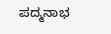ಪದ್ಮನಾಭ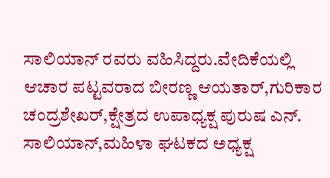ಸಾಲಿಯಾನ್ ರವರು ವಹಿಸಿದ್ದರು.ವೇದಿಕೆಯಲ್ಲಿ  ಆಚಾರ ಪಟ್ಟವರಾದ ಬೀರಣ್ಣ ಆಯತಾರ್,ಗುರಿಕಾರ ಚಂದ್ರಶೇಖರ್,ಕ್ಷೇತ್ರದ ಉಪಾಧ್ಯಕ್ಷ ಪುರುಷ ಎನ್. ಸಾಲಿಯಾನ್‌,ಮಹಿಳಾ ಘಟಕದ ಅಧ್ಯಕ್ಷ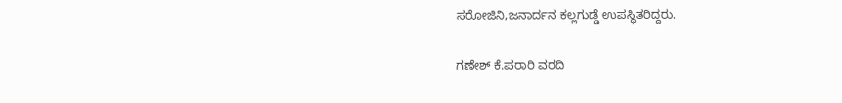ಸರೋಜಿನಿ,ಜನಾರ್ದನ ಕಲ್ಲಗುಡ್ಡೆ ಉಪಸ್ಥಿತರಿದ್ದರು.

ಗಣೇಶ್ ಕೆ.ಪರಾರಿ ವರದಿ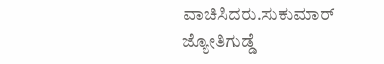ವಾಚಿಸಿದರು.ಸುಕುಮಾರ್ ಜ್ಯೋತಿಗುಡ್ಡೆ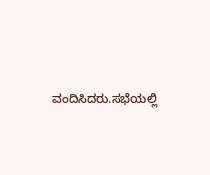ವಂದಿಸಿದರು.ಸಭೆಯಲ್ಲಿ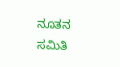ನೂತನ ಸಮಿತಿ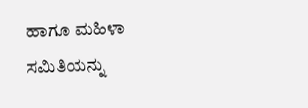ಹಾಗೂ ಮಹಿಳಾ ಸಮಿತಿಯನ್ನು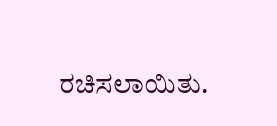ರಚಿಸಲಾಯಿತು.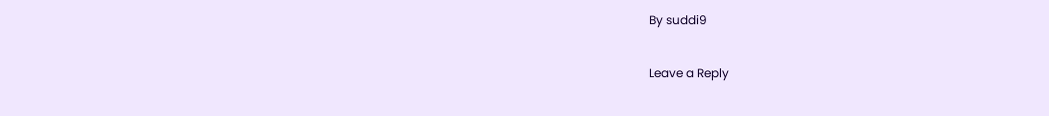By suddi9

Leave a Reply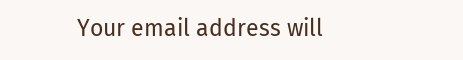Your email address will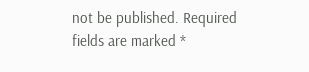not be published. Required fields are marked *